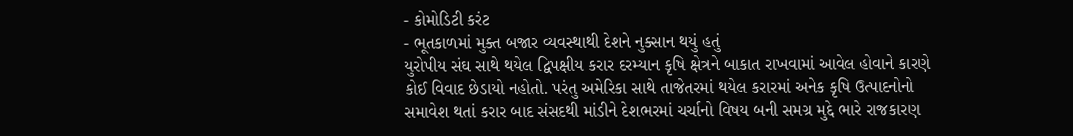- કોમોડિટી કરંટ
- ભૂતકાળમાં મુક્ત બજાર વ્યવસ્થાથી દેશને નુક્સાન થયું હતું
યુરોપીય સંઘ સાથે થયેલ દ્વિપક્ષીય કરાર દરમ્યાન કૃષિ ક્ષેત્રને બાકાત રાખવામાં આવેલ હોવાને કારણે કોઈ વિવાદ છેડાયો નહોતો. પરંતુ અમેરિકા સાથે તાજેતરમાં થયેલ કરારમાં અનેક કૃષિ ઉત્પાદનોનો સમાવેશ થતાં કરાર બાદ સંસદથી માંડીને દેશભરમાં ચર્ચાનો વિષય બની સમગ્ર મુદ્દે ભારે રાજકારણ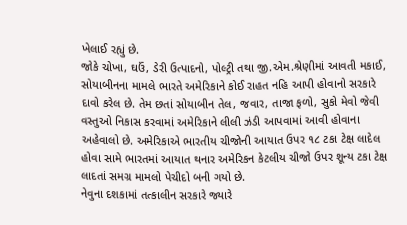ખેલાઈ રહ્યું છે.
જોકે ચોખા, ઘઉં, ડેરી ઉત્પાદનો, પોલ્ટ્રી તથા જી.એમ.શ્રેણીમાં આવતી મકાઈ, સોયાબીનના મામલે ભારતે અમેરિકાને કોઈ રાહત નહિ આપી હોવાનો સરકારે દાવો કરેલ છે. તેમ છતાં સોયાબીન તેલ, જવાર, તાજા ફળો, સુકો મેવો જેવી વસ્તુઓ નિકાસ કરવામાં અમેરિકાને લીલી ઝંડી આપવામાં આવી હોવાના અહેવાલો છે. અમેરિકાએ ભારતીય ચીજોની આયાત ઉપર ૧૮ ટકા ટેક્ષ લાદેલ હોવા સામે ભારતમાં આયાત થનાર અમેરિકન કેટલીય ચીજો ઉપર શૂન્ય ટકા ટેક્ષ લાદતાં સમગ્ર મામલો પેચીદો બની ગયો છે.
નેવુના દશકામાં તત્કાલીન સરકારે જ્યારે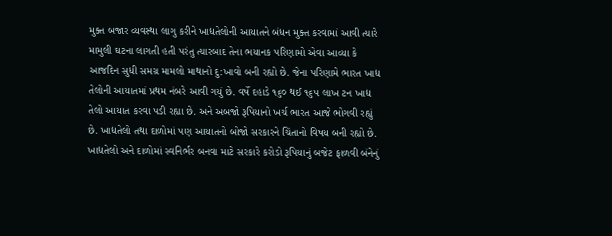મુક્ત બજાર વ્યવસ્થા લાગુ કરીને ખાદ્યતેલોની આયાતને બંધન મુક્ત કરવામાં આવી ત્યારે મામુલી ઘટના લાગતી હતી પરંતુ ત્યારબાદ તેના ભયાનક પરિણામો એવા આવ્યા કે આજદિન સુધી સમગ્ર મામલો માથાનો દુ:ખાવો બની રહ્યો છે. જેના પરિણામે ભારત ખાદ્ય તેલોની આયાતમાં પ્રથમ નંબરે આવી ગયું છે. વર્ષે દહાડે ૧૬૦ થઈ ૧૬૫ લાખ ટન ખાદ્ય તેલો આયાત કરવા પડી રહ્યા છે. અને અબજો રૂપિયાનો ખર્ચ ભારત આજે ભોગવી રહ્યું છે. ખાદ્યતેલો તથા દાળોમાં પણ આયાતનો બોજો સરકારને ચિંતાનો વિષય બની રહ્યો છે. ખાદ્યતેલો અને દાળોમાં સ્વનિર્ભર બનવા માટે સરકારે કરોડો રૂપિયાનું બજેટ ફાળવી બંનેનું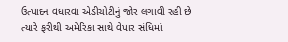ઉત્પાદન વધારવા એડીચોટીનું જોર લગાવી રહી છે ત્યારે ફરીથી અમેરિકા સાથે વેપાર સંધિમાં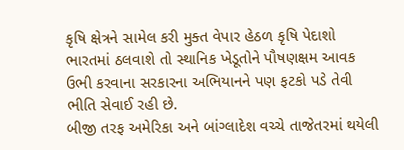કૃષિ ક્ષેત્રને સામેલ કરી મુક્ત વેપાર હેઠળ કૃષિ પેદાશો ભારતમાં ઠલવાશે તો સ્થાનિક ખેડૂતોને પૌષણક્ષમ આવક ઉભી કરવાના સરકારના અભિયાનને પણ ફટકો પડે તેવી ભીતિ સેવાઈ રહી છે.
બીજી તરફ અમેરિકા અને બાંગ્લાદેશ વચ્ચે તાજેતરમાં થયેલી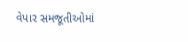વેપાર સમજૂતીઓમાં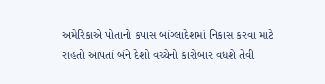અમેરિકાએ પોતાનો કપાસ બાંગ્લાદેશમાં નિકાસ કરવા માટે રાહતો આપતાં બંને દેશો વચ્ચેનો કારોબાર વધશે તેવી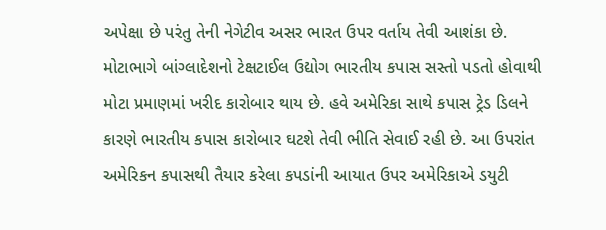અપેક્ષા છે પરંતુ તેની નેગેટીવ અસર ભારત ઉપર વર્તાય તેવી આશંકા છે. મોટાભાગે બાંગ્લાદેશનો ટેક્ષટાઈલ ઉદ્યોગ ભારતીય કપાસ સસ્તો પડતો હોવાથી મોટા પ્રમાણમાં ખરીદ કારોબાર થાય છે. હવે અમેરિકા સાથે કપાસ ટ્રેડ ડિલને કારણે ભારતીય કપાસ કારોબાર ઘટશે તેવી ભીતિ સેવાઈ રહી છે. આ ઉપરાંત અમેરિકન કપાસથી તૈયાર કરેલા કપડાંની આયાત ઉપર અમેરિકાએ ડયુટી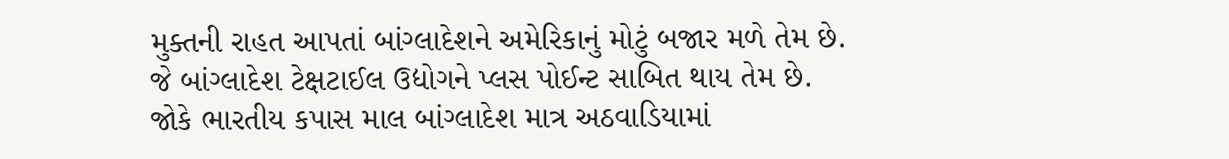મુક્તની રાહત આપતાં બાંગ્લાદેશને અમેરિકાનું મોટું બજાર મળે તેમ છે.
જે બાંગ્લાદેશ ટેક્ષટાઈલ ઉદ્યોગને પ્લસ પોઈન્ટ સાબિત થાય તેમ છે. જોકે ભારતીય કપાસ માલ બાંગ્લાદેશ માત્ર અઠવાડિયામાં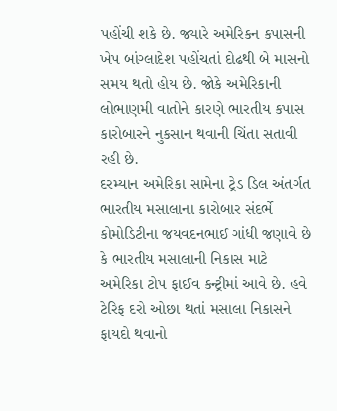પહોંચી શકે છે. જ્યારે અમેરિકન કપાસની ખેપ બાંગ્લાદેશ પહોંચતાં દોઢથી બે માસનો સમય થતો હોય છે. જોકે અમેરિકાની લોભાણમી વાતોને કારણે ભારતીય કપાસ કારોબારને નુકસાન થવાની ચિંતા સતાવી રહી છે.
દરમ્યાન અમેરિકા સામેના ટ્રેડ ડિલ અંતર્ગત ભારતીય મસાલાના કારોબાર સંદર્ભે કોમોડિટીના જયવદનભાઈ ગાંધી જણાવે છે કે ભારતીય મસાલાની નિકાસ માટે અમેરિકા ટોપ ફાઈવ કન્ટ્રીમાં આવે છે. હવે ટેરિફ દરો ઓછા થતાં મસાલા નિકાસને ફાયદો થવાનો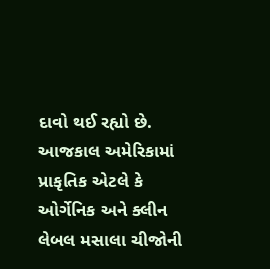દાવો થઈ રહ્યો છે. આજકાલ અમેરિકામાં પ્રાકૃતિક એટલે કે ઓર્ગેનિક અને ક્લીન લેબલ મસાલા ચીજોની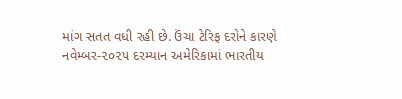માંગ સતત વધી રહી છે. ઉંચા ટેરિફ દરોને કારણે નવેમ્બર-૨૦૨૫ દરમ્યાન અમેરિકામાં ભારતીય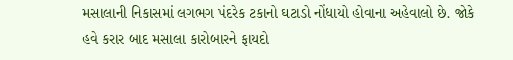મસાલાની નિકાસમાં લગભગ પંદરેક ટકાનો ઘટાડો નોંધાયો હોવાના અહેવાલો છે. જોકે હવે કરાર બાદ મસાલા કારોબારને ફાયદો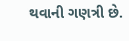થવાની ગણત્રી છે.